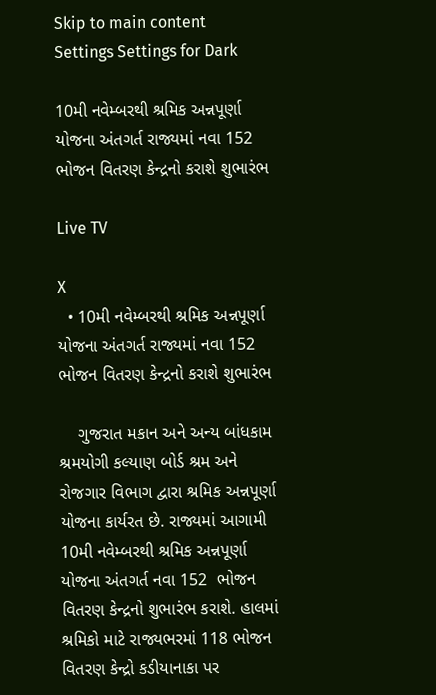Skip to main content
Settings Settings for Dark

10મી નવેમ્બરથી શ્રમિક અન્નપૂર્ણા યોજના અંતગર્ત રાજ્યમાં નવા 152 ભોજન વિતરણ કેન્દ્રનો કરાશે શુભારંભ

Live TV

X
  • 10મી નવેમ્બરથી શ્રમિક અન્નપૂર્ણા યોજના અંતગર્ત રાજ્યમાં નવા 152 ભોજન વિતરણ કેન્દ્રનો કરાશે શુભારંભ

    ગુજરાત મકાન અને અન્ય બાંધકામ શ્રમયોગી કલ્યાણ બોર્ડ શ્રમ અને રોજગાર વિભાગ દ્વારા શ્રમિક અન્નપૂર્ણા યોજના કાર્યરત છે. રાજ્યમાં આગામી 10મી નવેમ્બરથી શ્રમિક અન્નપૂર્ણા યોજના અંતગર્ત નવા 152  ભોજન વિતરણ કેન્દ્રનો શુભારંભ કરાશે. હાલમાં શ્રમિકો માટે રાજ્યભરમાં 118 ભોજન વિતરણ કેન્દ્રો કડીયાનાકા પર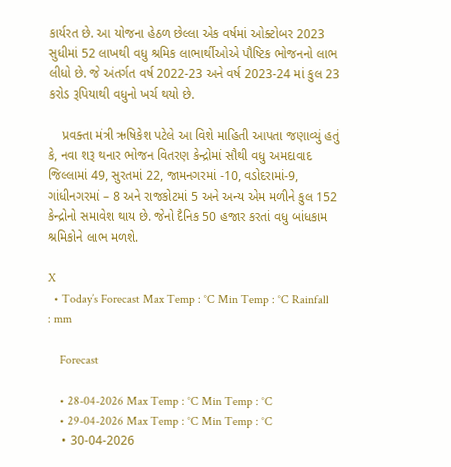કાર્યરત છે. આ યોજના હેઠળ છેલ્લા એક વર્ષમાં ઓક્ટોબર 2023 સુધીમાં 52 લાખથી વધુ શ્રમિક લાભાર્થીઓએ પૌષ્ટિક ભોજનનો લાભ લીધો છે. જે અંતર્ગત વર્ષ 2022-23 અને વર્ષ 2023-24 માં કુલ 23 કરોડ રૂપિયાથી વધુનો ખર્ચ થયો છે.

    પ્રવક્તા મંત્રી ઋષિકેશ પટેલે આ વિશે માહિતી આપતા જણાવ્યું હતું કે, નવા શરૂ થનાર ભોજન વિતરણ કેન્દ્રોમાં સૌથી વધુ અમદાવાદ જિલ્લામાં 49, સુરતમાં 22, જામનગરમાં -10, વડોદરામાં-9, ગાંધીનગરમાં – 8 અને રાજકોટમાં 5 અને અન્ય એમ મળીને કુલ 152 કેન્દ્રોનો સમાવેશ થાય છે. જેનો દૈનિક 50 હજાર કરતાં વધુ બાંધકામ શ્રમિકોને લાભ મળશે.

X
  • Today’s Forecast Max Temp : °C Min Temp : °C Rainfall : mm

    Forecast

    • 28-04-2026 Max Temp : °C Min Temp : °C
    • 29-04-2026 Max Temp : °C Min Temp : °C
    • 30-04-2026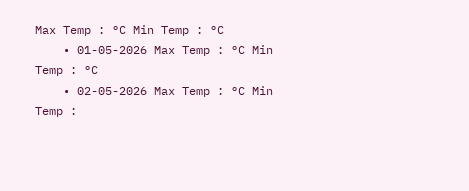Max Temp : °C Min Temp : °C
    • 01-05-2026 Max Temp : °C Min Temp : °C
    • 02-05-2026 Max Temp : °C Min Temp :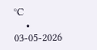°C
    • 03-05-2026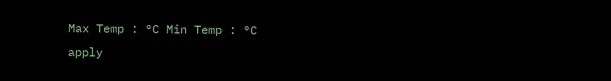Max Temp : °C Min Temp : °C
apply